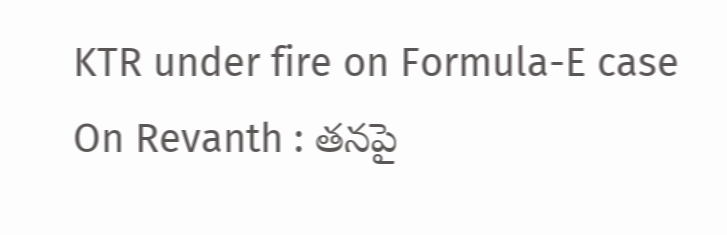KTR under fire on Formula-E case On Revanth : తనపై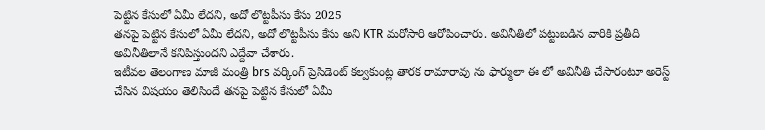పెట్టిన కేసులో ఏమీ లేదని, అదో లొట్టపీసు కేసు 2025
తనపై పెట్టిన కేసులో ఏమీ లేదని, అదో లొట్టపీసు కేసు అని KTR మరోసారి ఆరోపించారు. అవినీతిలో పట్టుబడిన వారికి ప్రతీది అవినీతిలానే కనిపిస్తుందని ఎద్దేవా చేశారు.
ఇటీవల తెలంగాణ మాజీ మంత్రి brs వర్కింగ్ ప్రెసిడెంట్ కల్వకుంట్ల తారక రామారావు ను ఫార్ములా ఈ లో అవినీతి చేసారంటూ అరెస్ట్ చేసిన విషయం తెలిసిందే తనపై పెట్టిన కేసులో ఏమీ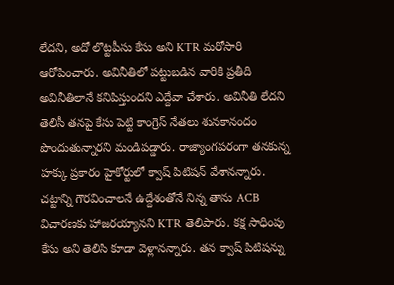లేదని, అదో లొట్టపీసు కేసు అని KTR మరోసారి ఆరోపించారు. అవినీతిలో పట్టుబడిన వారికి ప్రతీది అవినీతిలానే కనిపిస్తుందని ఎద్దేవా చేశారు. అవినీతి లేదని తెలిసీ తనపై కేసు పెట్టి కాంగ్రెస్ నేతలు శునకానందం పొందుతున్నారని మండిపడ్డారు. రాజ్యాంగపరంగా తనకున్న హక్కు ప్రకారం హైకోర్టులో క్వాష్ పిటిషన్ వేశానన్నారు. చట్టాన్ని గౌరవించాలనే ఉద్దేశంతోనే నిన్న తాను ACB విచారణకు హాజరయ్యానని KTR తెలిపారు. కక్ష సాధింపు కేసు అని తెలిసి కూడా వెళ్లానన్నారు. తన క్వాష్ పిటిషన్ను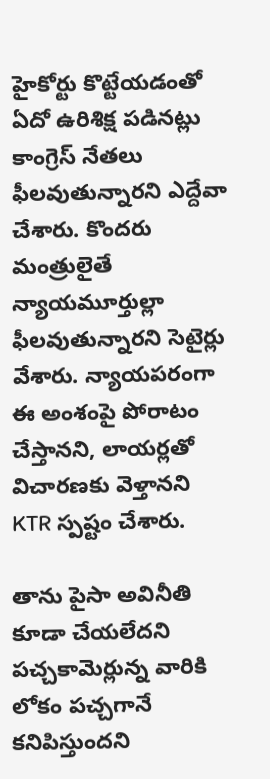హైకోర్టు కొట్టేయడంతో ఏదో ఉరిశిక్ష పడినట్లు కాంగ్రెస్ నేతలు ఫీలవుతున్నారని ఎద్దేవా చేశారు. కొందరు మంత్రులైతే న్యాయమూర్తుల్లా ఫీలవుతున్నారని సెటైర్లు వేశారు. న్యాయపరంగా ఈ అంశంపై పోరాటం చేస్తానని, లాయర్లతో విచారణకు వెళ్తానని KTR స్పష్టం చేశారు.

తాను పైసా అవినీతి కూడా చేయలేదని పచ్చకామెర్లున్న వారికి లోకం పచ్చగానే కనిపిస్తుందని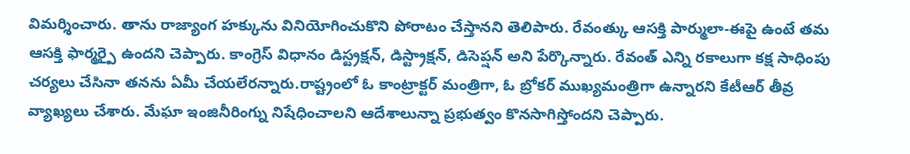విమర్శించారు. తాను రాజ్యాంగ హక్కును వినియోగించుకొని పోరాటం చేస్తానని తెలిపారు. రేవంత్కు ఆసక్తి పార్ములా-ఈపై ఉంటే తమ ఆసక్తి ఫార్మర్పై ఉందని చెప్పారు. కాంగ్రెస్ విధానం డిస్ట్రక్షన్, డిస్ట్రాక్షన్, డిసెప్షన్ అని పేర్కొన్నారు. రేవంత్ ఎన్ని రకాలుగా కక్ష సాధింపు చర్యలు చేసినా తనను ఏమీ చేయలేరన్నారు.రాష్ట్రంలో ఓ కాంట్రాక్టర్ మంత్రిగా, ఓ బ్రోకర్ ముఖ్యమంత్రిగా ఉన్నారని కేటీఆర్ తీవ్ర వ్యాఖ్యలు చేశారు. మేఘా ఇంజినీరింగ్ను నిషేధించాలని ఆదేశాలున్నా ప్రభుత్వం కొనసాగిస్తోందని చెప్పారు.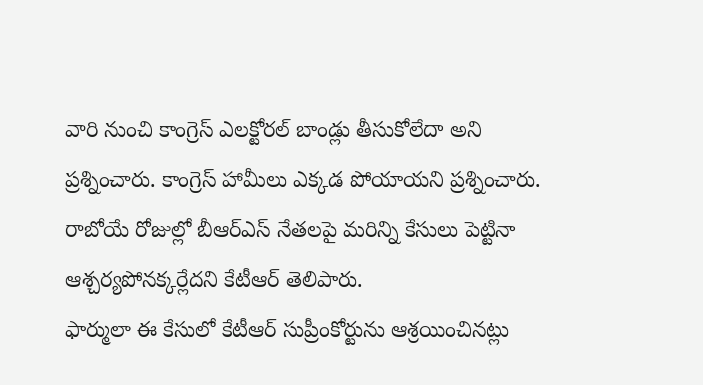వారి నుంచి కాంగ్రెస్ ఎలక్టోరల్ బాండ్లు తీసుకోలేదా అని ప్రశ్నించారు. కాంగ్రెస్ హామీలు ఎక్కడ పోయాయని ప్రశ్నించారు. రాబోయే రోజుల్లో బీఆర్ఎస్ నేతలపై మరిన్ని కేసులు పెట్టినా ఆశ్చర్యపోనక్కర్లేదని కేటీఆర్ తెలిపారు.
ఫార్ములా ఈ కేసులో కేటీఆర్ సుప్రీంకోర్టును ఆశ్రయించినట్లు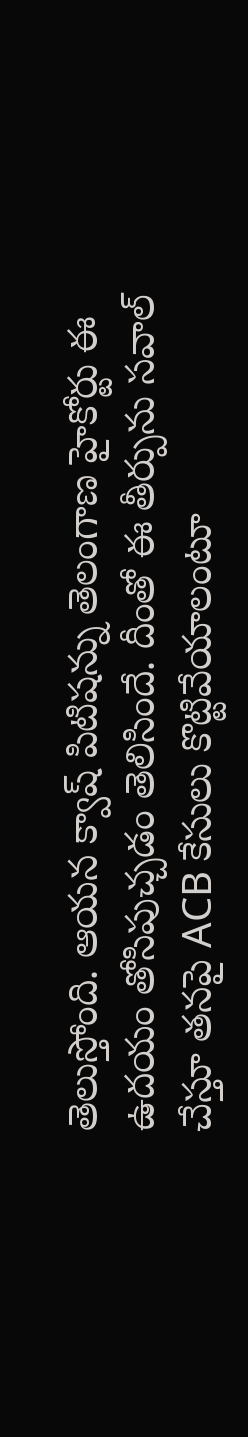తెలుస్తోంది. ఆయన క్వాష్ పిటిషన్ను తెలంగాణ హైకోర్టు ఈ ఉదయం తోసిపుచ్చడం తెలిసిందే. దీంతో ఈ తీర్పును సవాల్ చేస్తూ తనపై ACB కేసులు కొట్టివేయాలంటూ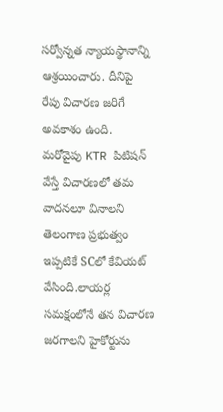సర్వోన్నత న్యాయస్థానాన్ని ఆశ్రయించారు. దీనిపై రేపు విచారణ జరిగే అవకాశం ఉంది. మరోవైపు KTR పిటిషన్ వేస్తే విచారణలో తమ వాదనలూ వినాలని తెలంగాణ ప్రభుత్వం ఇప్పటికే SCలో కేవియట్ వేసింది.లాయర్ల సమక్షంలోనే తన విచారణ జరగాలని హైకోర్టును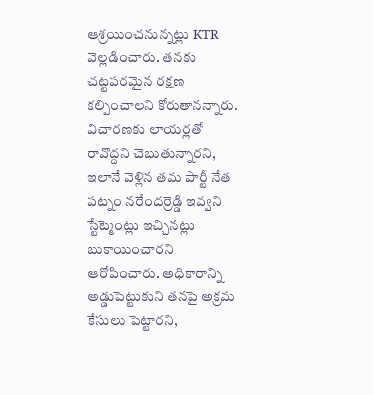ఆశ్రయించనున్నట్లు KTR వెల్లడించారు. తనకు చట్టపరమైన రక్షణ కల్పించాలని కోరుతానన్నారు. విచారణకు లాయర్లతో రావొద్దని చెబుతున్నారని, ఇలానే వెళ్లిన తమ పార్టీ నేత పట్నం నరేందర్రెడ్డి ఇవ్వని స్టేట్మెంట్లు ఇచ్చినట్లు బుకాయించారని ఆరోపించారు. అధికారాన్ని అడ్డుపెట్టుకుని తనపై అక్రమ కేసులు పెట్టారని,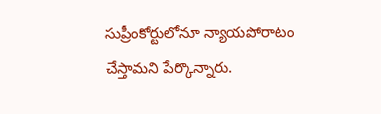సుప్రీంకోర్టులోనూ న్యాయపోరాటం చేస్తామని పేర్కొన్నారు.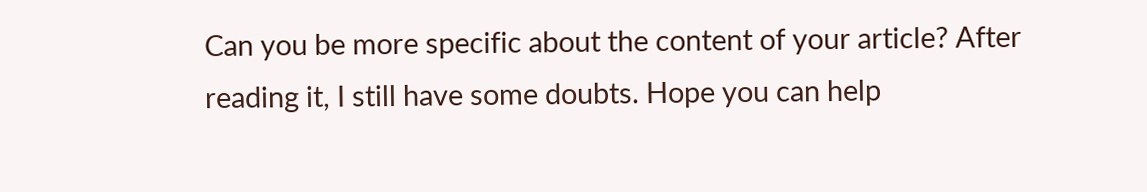Can you be more specific about the content of your article? After reading it, I still have some doubts. Hope you can help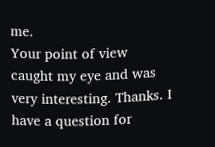me.
Your point of view caught my eye and was very interesting. Thanks. I have a question for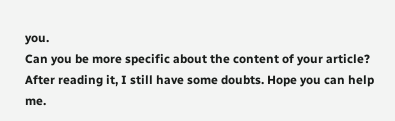you.
Can you be more specific about the content of your article? After reading it, I still have some doubts. Hope you can help me.